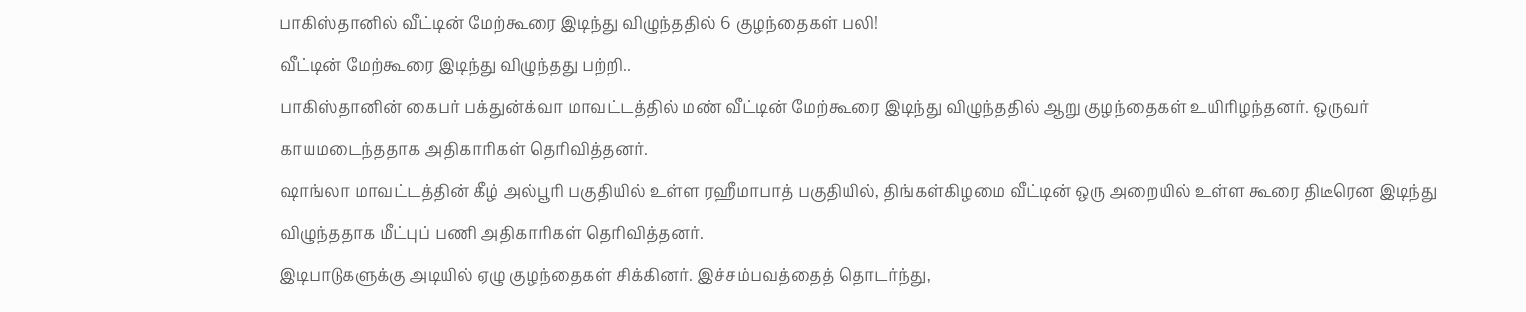பாகிஸ்தானில் வீட்டின் மேற்கூரை இடிந்து விழுந்ததில் 6 குழந்தைகள் பலி!
வீட்டின் மேற்கூரை இடிந்து விழுந்தது பற்றி..
பாகிஸ்தானின் கைபர் பக்துன்க்வா மாவட்டத்தில் மண் வீட்டின் மேற்கூரை இடிந்து விழுந்ததில் ஆறு குழந்தைகள் உயிரிழந்தனர். ஒருவர் காயமடைந்ததாக அதிகாரிகள் தெரிவித்தனர்.
ஷாங்லா மாவட்டத்தின் கீழ் அல்பூரி பகுதியில் உள்ள ரஹீமாபாத் பகுதியில், திங்கள்கிழமை வீட்டின் ஒரு அறையில் உள்ள கூரை திடீரென இடிந்து விழுந்ததாக மீட்புப் பணி அதிகாரிகள் தெரிவித்தனர்.
இடிபாடுகளுக்கு அடியில் ஏழு குழந்தைகள் சிக்கினர். இச்சம்பவத்தைத் தொடர்ந்து,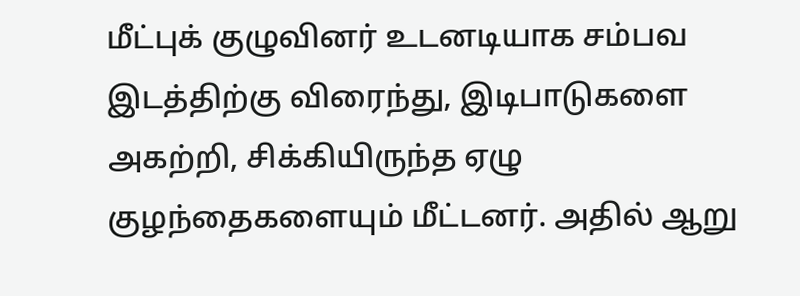மீட்புக் குழுவினர் உடனடியாக சம்பவ இடத்திற்கு விரைந்து, இடிபாடுகளை அகற்றி, சிக்கியிருந்த ஏழு குழந்தைகளையும் மீட்டனர். அதில் ஆறு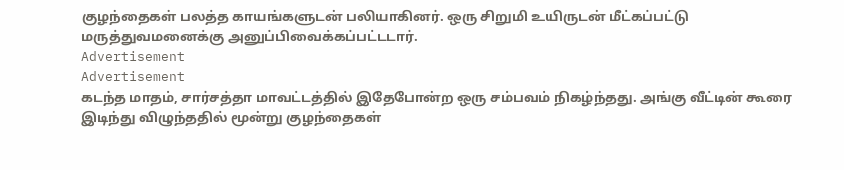குழந்தைகள் பலத்த காயங்களுடன் பலியாகினர். ஒரு சிறுமி உயிருடன் மீட்கப்பட்டு மருத்துவமனைக்கு அனுப்பிவைக்கப்பட்டடார்.
Advertisement
Advertisement
கடந்த மாதம், சார்சத்தா மாவட்டத்தில் இதேபோன்ற ஒரு சம்பவம் நிகழ்ந்தது. அங்கு வீட்டின் கூரை இடிந்து விழுந்ததில் மூன்று குழந்தைகள்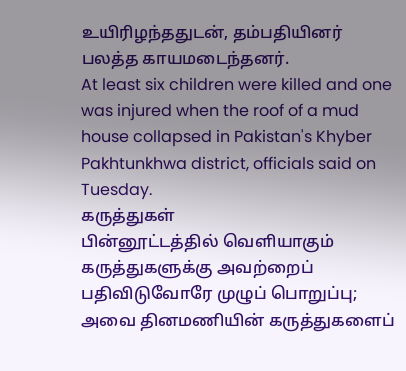உயிரிழந்ததுடன், தம்பதியினர் பலத்த காயமடைந்தனர்.
At least six children were killed and one was injured when the roof of a mud house collapsed in Pakistan's Khyber Pakhtunkhwa district, officials said on Tuesday.
கருத்துகள்
பின்னூட்டத்தில் வெளியாகும் கருத்துகளுக்கு அவற்றைப் பதிவிடுவோரே முழுப் பொறுப்பு; அவை தினமணியின் கருத்துகளைப்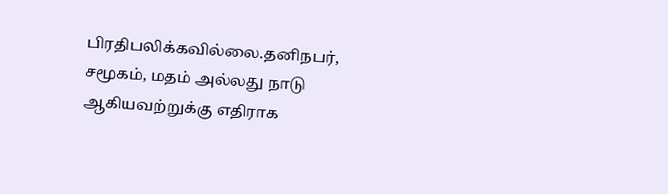பிரதிபலிக்கவில்லை.தனிநபர், சமூகம், மதம் அல்லது நாடு ஆகியவற்றுக்கு எதிராக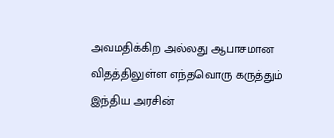அவமதிக்கிற அல்லது ஆபாசமான விதத்திலுள்ள எந்தவொரு கருத்தும் இந்திய அரசின்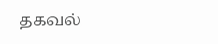தகவல்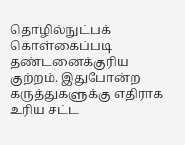தொழில்நுட்பக் கொள்கைப்படி தண்டனைக்குரிய குற்றம். இதுபோன்ற கருத்துகளுக்கு எதிராக உரிய சட்ட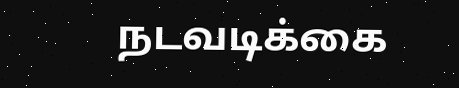நடவடிக்கை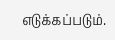எடுக்கப்படும்.